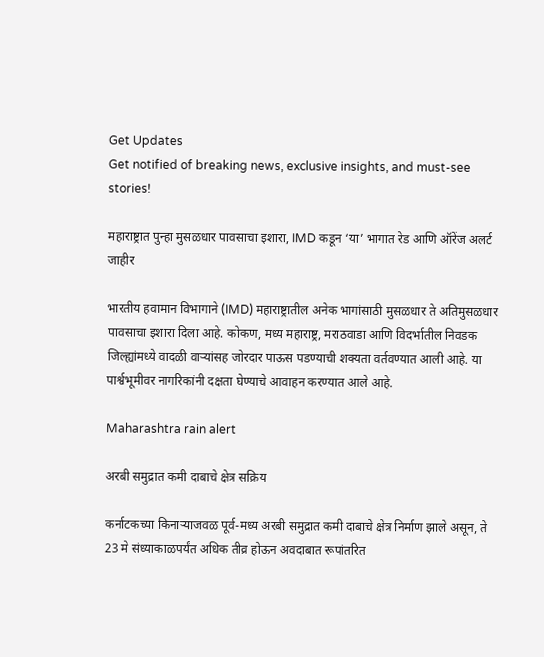Get Updates
Get notified of breaking news, exclusive insights, and must-see stories!

महाराष्ट्रात पुन्हा मुसळधार पावसाचा इशारा, IMD कडून ‘या’ भागात रेड आणि ऑरेंज अलर्ट जाहीर

भारतीय हवामान विभागाने (IMD) महाराष्ट्रातील अनेक भागांसाठी मुसळधार ते अतिमुसळधार पावसाचा इशारा दिला आहे. कोकण, मध्य महाराष्ट्र, मराठवाडा आणि विदर्भातील निवडक जिल्ह्यांमध्ये वादळी वाऱ्यांसह जोरदार पाऊस पडण्याची शक्यता वर्तवण्यात आली आहे. या पार्श्वभूमीवर नागरिकांनी दक्षता घेण्याचे आवाहन करण्यात आले आहे.

Maharashtra rain alert

अरबी समुद्रात कमी दाबाचे क्षेत्र सक्रिय

कर्नाटकच्या किनाऱ्याजवळ पूर्व-मध्य अरबी समुद्रात कमी दाबाचे क्षेत्र निर्माण झाले असून, ते 23 मे संध्याकाळपर्यंत अधिक तीव्र होऊन अवदाबात रूपांतरित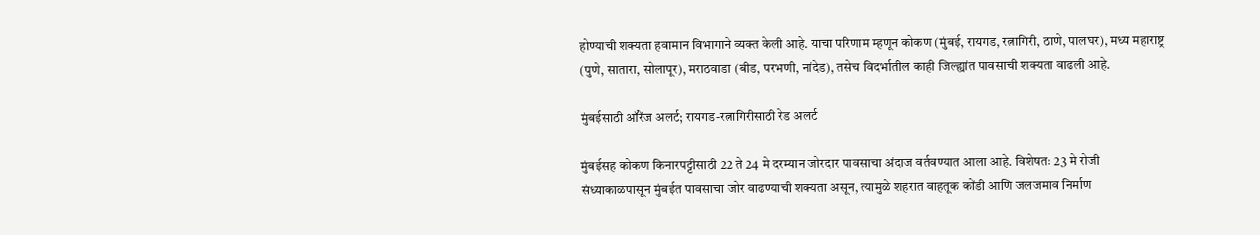होण्याची शक्यता हवामान विभागाने व्यक्त केली आहे. याचा परिणाम म्हणून कोकण (मुंबई, रायगड, रत्नागिरी, ठाणे, पालघर), मध्य महाराष्ट्र (पुणे, सातारा, सोलापूर), मराठवाडा (बीड, परभणी, नांदेड), तसेच विदर्भातील काही जिल्ह्यांत पावसाची शक्यता वाढली आहे.

मुंबईसाठी ऑरेंज अलर्ट; रायगड-रत्नागिरीसाठी रेड अलर्ट

मुंबईसह कोकण किनारपट्टीसाठी 22 ते 24 मे दरम्यान जोरदार पावसाचा अंदाज वर्तवण्यात आला आहे. विशेषतः 23 मे रोजी संध्याकाळपासून मुंबईत पावसाचा जोर वाढण्याची शक्यता असून, त्यामुळे शहरात वाहतूक कोंडी आणि जलजमाव निर्माण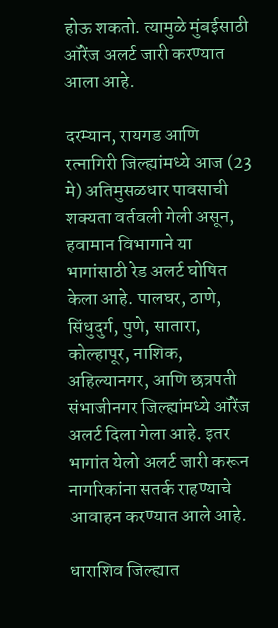होऊ शकतो. त्यामुळे मुंबईसाठी ऑरेंज अलर्ट जारी करण्यात आला आहे.

दरम्यान, रायगड आणि रत्नागिरी जिल्ह्यांमध्ये आज (23 मे) अतिमुसळधार पावसाची शक्यता वर्तवली गेली असून, हवामान विभागाने या भागांसाठी रेड अलर्ट घोषित केला आहे. पालघर, ठाणे, सिंधुदुर्ग, पुणे, सातारा, कोल्हापूर, नाशिक, अहिल्यानगर, आणि छत्रपती संभाजीनगर जिल्ह्यांमध्ये ऑरेंज अलर्ट दिला गेला आहे. इतर भागांत येलो अलर्ट जारी करून नागरिकांना सतर्क राहण्याचे आवाहन करण्यात आले आहे.

धाराशिव जिल्ह्यात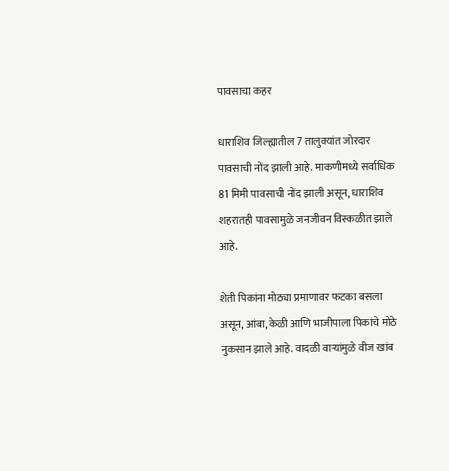पावसाचा कहर

धाराशिव जिल्ह्यातील 7 तालुक्यांत जोरदार पावसाची नोंद झाली आहे. माकणीमध्ये सर्वाधिक 81 मिमी पावसाची नोंद झाली असून, धाराशिव शहरातही पावसामुळे जनजीवन विस्कळीत झाले आहे.

शेती पिकांना मोठ्या प्रमाणावर फटका बसला असून, आंबा, केळी आणि भाजीपाला पिकांचे मोठे नुकसान झाले आहे. वादळी वाऱ्यांमुळे वीज खांब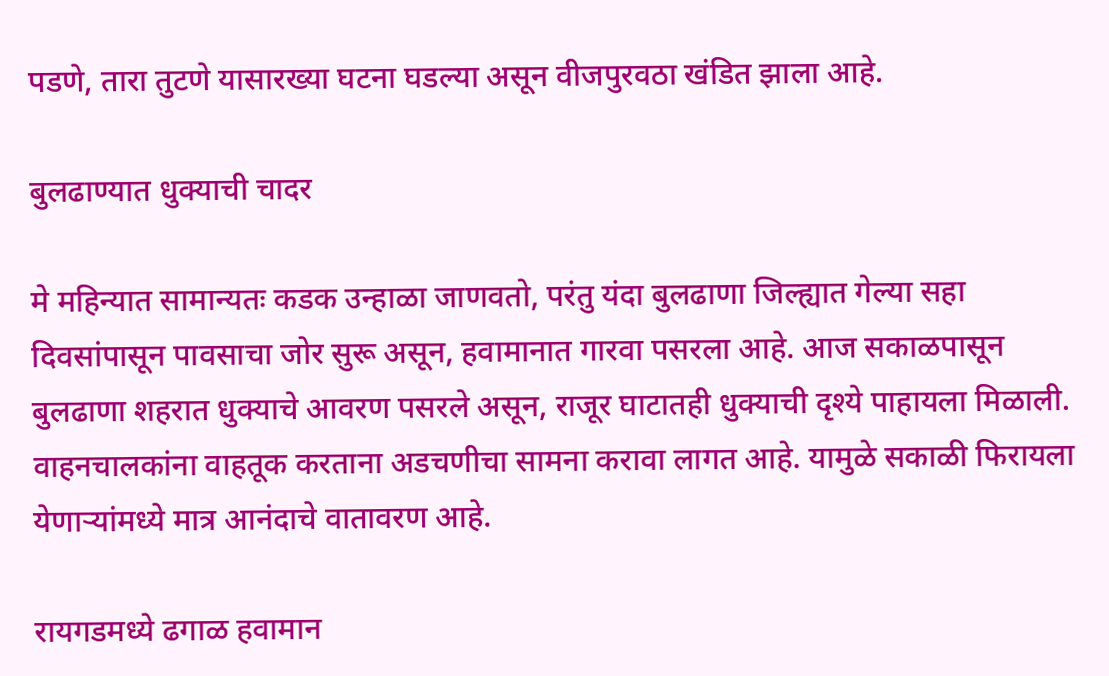पडणे, तारा तुटणे यासारख्या घटना घडल्या असून वीजपुरवठा खंडित झाला आहे.

बुलढाण्यात धुक्याची चादर

मे महिन्यात सामान्यतः कडक उन्हाळा जाणवतो, परंतु यंदा बुलढाणा जिल्ह्यात गेल्या सहा दिवसांपासून पावसाचा जोर सुरू असून, हवामानात गारवा पसरला आहे. आज सकाळपासून बुलढाणा शहरात धुक्याचे आवरण पसरले असून, राजूर घाटातही धुक्याची दृश्ये पाहायला मिळाली. वाहनचालकांना वाहतूक करताना अडचणीचा सामना करावा लागत आहे. यामुळे सकाळी फिरायला येणाऱ्यांमध्ये मात्र आनंदाचे वातावरण आहे.

रायगडमध्ये ढगाळ हवामान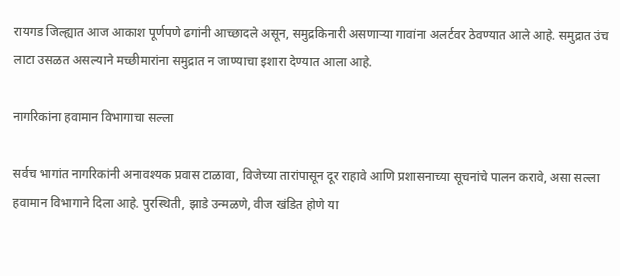रायगड जिल्ह्यात आज आकाश पूर्णपणे ढगांनी आच्छादले असून, समुद्रकिनारी असणाऱ्या गावांना अलर्टवर ठेवण्यात आले आहे. समुद्रात उंच लाटा उसळत असल्याने मच्छीमारांना समुद्रात न जाण्याचा इशारा देण्यात आला आहे.

नागरिकांना हवामान विभागाचा सल्ला

सर्वच भागांत नागरिकांनी अनावश्यक प्रवास टाळावा, विजेच्या तारांपासून दूर राहावे आणि प्रशासनाच्या सूचनांचे पालन करावे, असा सल्ला हवामान विभागाने दिला आहे. पुरस्थिती, झाडे उन्मळणे, वीज खंडित होणे या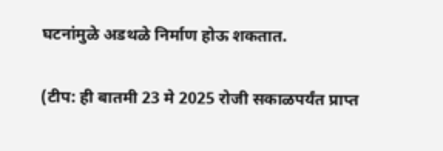घटनांमुळे अडथळे निर्माण होऊ शकतात.

(टीप: ही बातमी 23 मे 2025 रोजी सकाळपर्यंत प्राप्त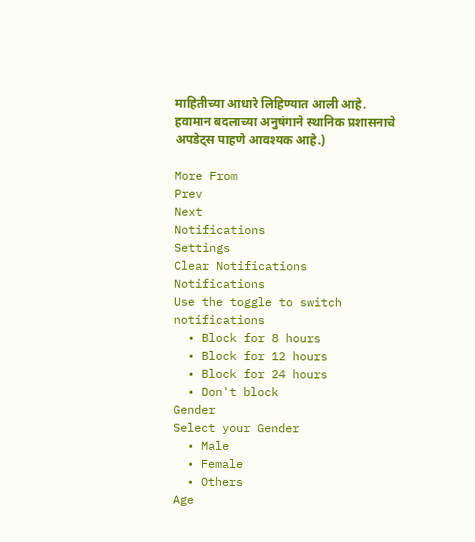माहितीच्या आधारे लिहिण्यात आली आहे. हवामान बदलाच्या अनुषंगाने स्थानिक प्रशासनाचे अपडेट्स पाहणे आवश्यक आहे.)

More From
Prev
Next
Notifications
Settings
Clear Notifications
Notifications
Use the toggle to switch notifications
  • Block for 8 hours
  • Block for 12 hours
  • Block for 24 hours
  • Don't block
Gender
Select your Gender
  • Male
  • Female
  • Others
Age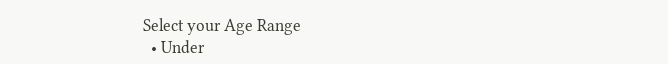Select your Age Range
  • Under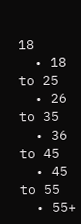18
  • 18 to 25
  • 26 to 35
  • 36 to 45
  • 45 to 55
  • 55+